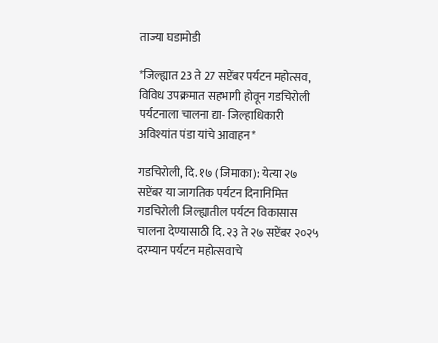ताज्या घडामोडी

*जिल्ह्यात 23 ते 27 सप्टेंबर पर्यटन महोत्सव, विविध उपक्रमात सहभागी होवून गडचिरोली पर्यटनाला चालना द्या- जिल्हाधिकारी अविश्यांत पंडा यांचे आवाहन*

गडचिरोली, दि. १७ (जिमाका): येत्या २७ सप्टेंबर या जागतिक पर्यटन दिनानिमित्त गडचिरोली जिल्ह्यातील पर्यटन विकासास चालना देण्यासाठी दि. २३ ते २७ सप्टेंबर २०२५ दरम्यान पर्यटन महोत्सवाचे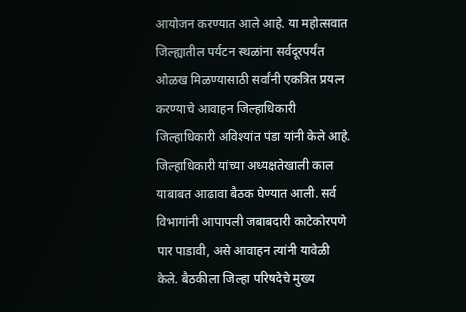आयोजन करण्यात आले आहे. या महोत्सवात जिल्ह्यातील पर्यटन स्थळांना सर्वदूरपर्यंत ओळख मिळण्यासाठी सर्वांनी एकत्रित प्रयत्न करण्याचे आवाहन जिल्हाधिकारी जिल्हाधिकारी अविश्यांत पंडा यांनी केले आहे.
जिल्हाधिकारी यांच्या अध्यक्षतेखाली काल याबाबत आढावा बैठक घेण्यात आली. सर्व विभागांनी आपापली जबाबदारी काटेकोरपणे पार पाडावी, असे आवाहन त्यांनी यावेळी केले. बैठकीला जिल्हा परिषदेचे मुख्य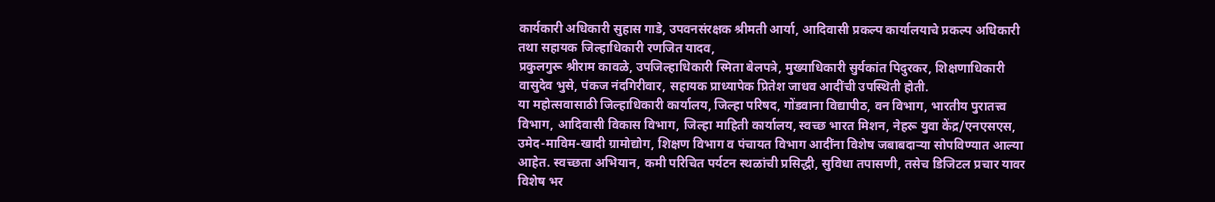कार्यकारी अधिकारी सुहास गाडे, उपवनसंरक्षक श्रीमती आर्या, आदिवासी प्रकल्प कार्यालयाचे प्रकल्प अधिकारी तथा सहायक जिल्हाधिकारी रणजित यादव,
प्रकुलगुरू श्रीराम कावळे, उपजिल्हाधिकारी स्मिता बेलपत्रे, मुख्याधिकारी सुर्यकांत पिदुरकर, शिक्षणाधिकारी वासुदेव भुसे, पंकज नंदगिरीवार, सहायक प्राध्यापेक प्रितेश जाधव आदींची उपस्थिती होती.
या महोत्सवासाठी जिल्हाधिकारी कार्यालय, जिल्हा परिषद, गोंडवाना विद्यापीठ, वन विभाग, भारतीय पुरातत्त्व विभाग, आदिवासी विकास विभाग, जिल्हा माहिती कार्यालय, स्वच्छ भारत मिशन, नेहरू युवा केंद्र/एनएसएस, उमेद-माविम-खादी ग्रामोद्योग, शिक्षण विभाग व पंचायत विभाग आदींना विशेष जबाबदाऱ्या सोपविण्यात आल्या आहेत. स्वच्छता अभियान, कमी परिचित पर्यटन स्थळांची प्रसिद्धी, सुविधा तपासणी, तसेच डिजिटल प्रचार यावर विशेष भर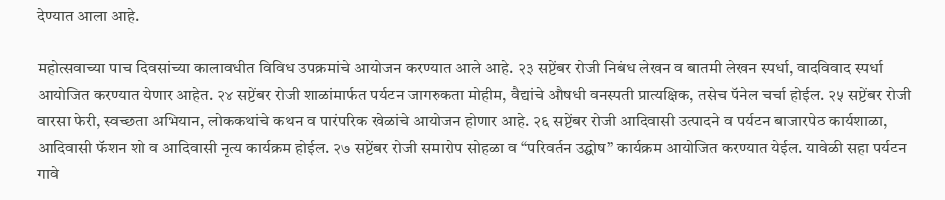देण्यात आला आहे.

महोत्सवाच्या पाच दिवसांच्या कालावधीत विविध उपक्रमांचे आयोजन करण्यात आले आहे. २३ सप्टेंबर रोजी निबंध लेखन व बातमी लेखन स्पर्धा, वादविवाद स्पर्धा आयोजित करण्यात येणार आहेत. २४ सप्टेंबर रोजी शाळांमार्फत पर्यटन जागरुकता मोहीम, वैद्यांचे औषधी वनस्पती प्रात्यक्षिक, तसेच पॅनेल चर्चा होईल. २५ सप्टेंबर रोजी वारसा फेरी, स्वच्छता अभियान, लोककथांचे कथन व पारंपरिक खेळांचे आयोजन होणार आहे. २६ सप्टेंबर रोजी आदिवासी उत्पादने व पर्यटन बाजारपेठ कार्यशाळा, आदिवासी फॅशन शो व आदिवासी नृत्य कार्यक्रम होईल. २७ सप्टेंबर रोजी समारोप सोहळा व “परिवर्तन उद्घोष” कार्यक्रम आयोजित करण्यात येईल. यावेळी सहा पर्यटन गावे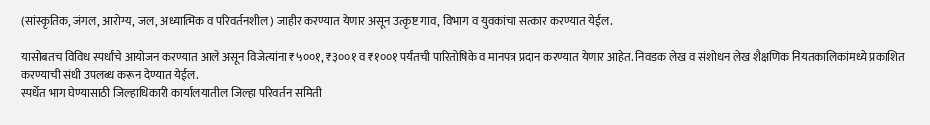(सांस्कृतिक, जंगल, आरोग्य, जल, अध्यात्मिक व परिवर्तनशील) जाहीर करण्यात येणार असून उत्कृष्ट गाव, विभाग व युवकांचा सत्कार करण्यात येईल.

यासोबतच विविध स्पर्धांचे आयोजन करण्यात आले असून विजेत्यांना ₹५००१, ₹३००१ व ₹१००१ पर्यंतची पारितोषिके व मानपत्र प्रदान करण्यात येणार आहेत. निवडक लेख व संशोधन लेख शैक्षणिक नियतकालिकांमध्ये प्रकाशित करण्याची संधी उपलब्ध करून देण्यात येईल.
स्पर्धेत भाग घेण्यासाठी जिल्हाधिकारी कार्यालयातील जिल्हा परिवर्तन समिती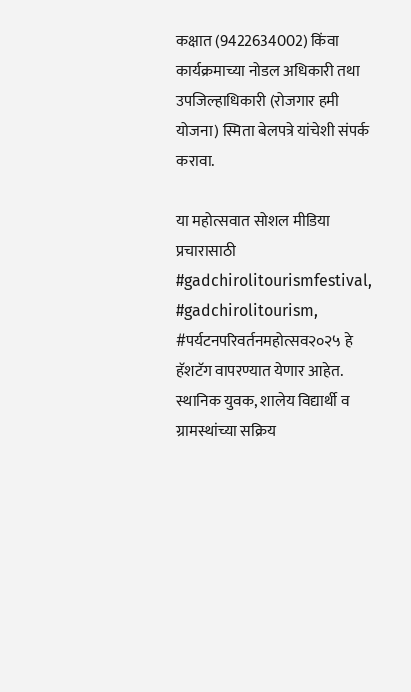कक्षात (9422634002) किंवा कार्यक्रमाच्या नोडल अधिकारी तथा उपजिल्हाधिकारी (रोजगार हमी योजना) स्मिता बेलपत्रे यांचेशी संपर्क करावा.

या महोत्सवात सोशल मीडिया प्रचारासाठी #gadchirolitourismfestival, #gadchirolitourism, #पर्यटनपरिवर्तनमहोत्सव२०२५ हे हॅशटॅग वापरण्यात येणार आहेत. स्थानिक युवक, शालेय विद्यार्थी व ग्रामस्थांच्या सक्रिय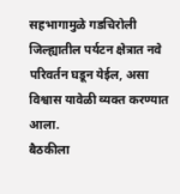सहभागामुळे गडचिरोली जिल्ह्यातील पर्यटन क्षेत्रात नवे परिवर्तन घडून येईल, असा विश्वास यावेळी व्यक्त करण्यात आला.
बैठकीला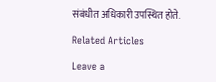संबंधीत अधिकारी उपस्थित होते.

Related Articles

Leave a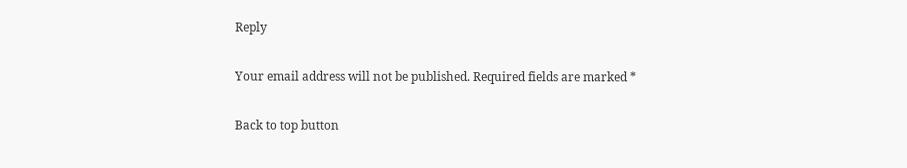Reply

Your email address will not be published. Required fields are marked *

Back to top button